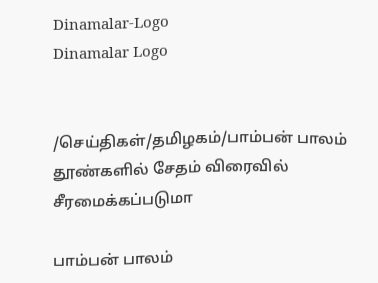Dinamalar-Logo
Dinamalar Logo


/செய்திகள்/தமிழகம்/பாம்பன் பாலம் தூண்களில் சேதம் விரைவில் சீரமைக்கப்படுமா

பாம்பன் பாலம்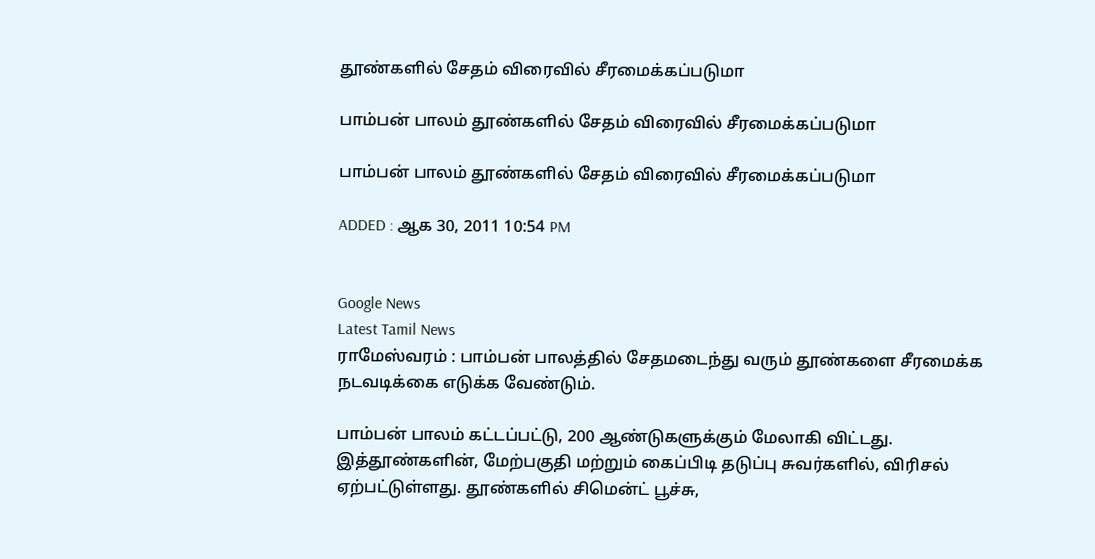தூண்களில் சேதம் விரைவில் சீரமைக்கப்படுமா

பாம்பன் பாலம் தூண்களில் சேதம் விரைவில் சீரமைக்கப்படுமா

பாம்பன் பாலம் தூண்களில் சேதம் விரைவில் சீரமைக்கப்படுமா

ADDED : ஆக 30, 2011 10:54 PM


Google News
Latest Tamil News
ராமேஸ்வரம் : பாம்பன் பாலத்தில் சேதமடைந்து வரும் தூண்களை சீரமைக்க நடவடிக்கை எடுக்க வேண்டும்.

பாம்பன் பாலம் கட்டப்பட்டு, 200 ஆண்டுகளுக்கும் மேலாகி விட்டது. இத்தூண்களின், மேற்பகுதி மற்றும் கைப்பிடி தடுப்பு சுவர்களில், விரிசல் ஏற்பட்டுள்ளது. தூண்களில் சிமென்ட் பூச்சு,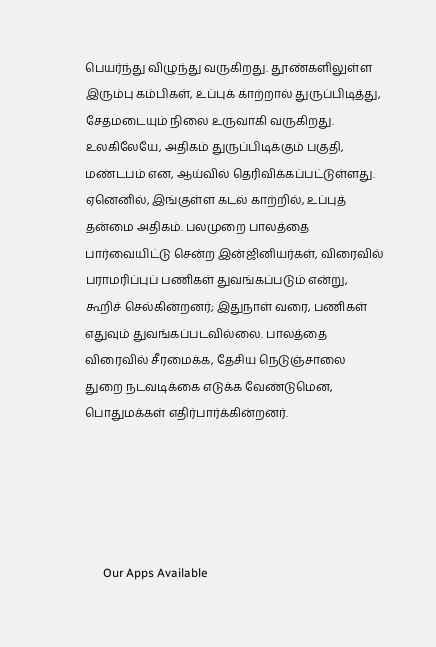பெயர்ந்து விழுந்து வருகிறது. தூண்களிலுள்ள இரும்பு கம்பிகள், உப்புக் காற்றால் துருப்பிடித்து, சேதமடையும் நிலை உருவாகி வருகிறது. உலகிலேயே, அதிகம் துருப்பிடிக்கும் பகுதி, மண்டபம் என, ஆய்வில் தெரிவிக்கப்பட்டுள்ளது. ஏனெனில், இங்குள்ள கடல் காற்றில், உப்புத் தன்மை அதிகம். பலமுறை பாலத்தை பார்வையிட்டு சென்ற இன்ஜினியர்கள், விரைவில் பராமரிப்புப் பணிகள் துவங்கப்படும் என்று, கூறிச் செல்கின்றனர்; இதுநாள் வரை, பணிகள் எதுவும் துவங்கப்படவில்லை. பாலத்தை விரைவில் சீரமைக்க, தேசிய நெடுஞ்சாலை துறை நடவடிக்கை எடுக்க வேண்டுமென, பொதுமக்கள் எதிர்பார்க்கின்றனர்.





      Our Apps Available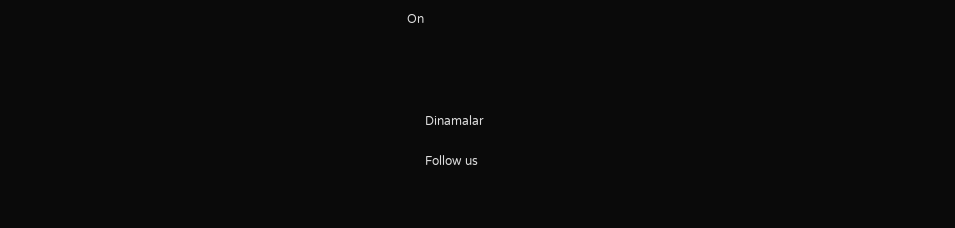On




      Dinamalar

      Follow us